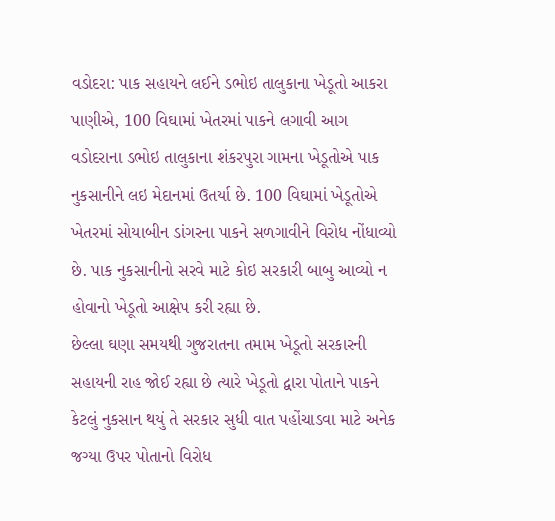વડોદરા: પાક સહાયને લઈને ડભોઇ તાલુકાના ખેડૂતો આકરા પાણીએ, 100 વિઘામાં ખેતરમાં પાકને લગાવી આગ
વડોદરાના ડભોઇ તાલુકાના શંકરપુરા ગામના ખેડૂતોએ પાક નુકસાનીને લઇ મેદાનમાં ઉતર્યા છે. 100 વિઘામાં ખેડૂતોએ ખેતરમાં સોયાબીન ડાંગરના પાકને સળગાવીને વિરોધ નોંધાવ્યો છે. પાક નુકસાનીનો સરવે માટે કોઇ સરકારી બાબુ આવ્યો ન હોવાનો ખેડૂતો આક્ષેપ કરી રહ્યા છે.
છેલ્લા ઘણા સમયથી ગુજરાતના તમામ ખેડૂતો સરકારની સહાયની રાહ જોઈ રહ્યા છે ત્યારે ખેડૂતો દ્વારા પોતાને પાકને કેટલું નુકસાન થયું તે સરકાર સુધી વાત પહોંચાડવા માટે અનેક જગ્યા ઉપર પોતાનો વિરોધ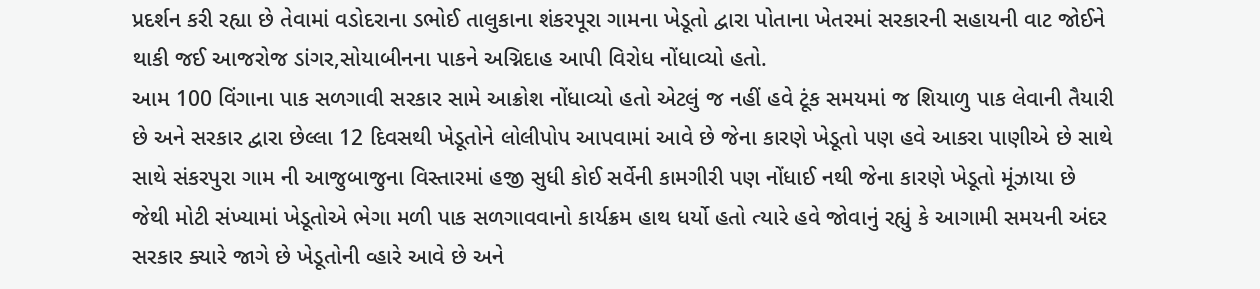પ્રદર્શન કરી રહ્યા છે તેવામાં વડોદરાના ડભોઈ તાલુકાના શંકરપૂરા ગામના ખેડૂતો દ્વારા પોતાના ખેતરમાં સરકારની સહાયની વાટ જોઈને થાકી જઈ આજરોજ ડાંગર,સોયાબીનના પાકને અગ્નિદાહ આપી વિરોધ નોંધાવ્યો હતો.
આમ 100 વિંગાના પાક સળગાવી સરકાર સામે આક્રોશ નોંધાવ્યો હતો એટલું જ નહીં હવે ટૂંક સમયમાં જ શિયાળુ પાક લેવાની તૈયારી છે અને સરકાર દ્વારા છેલ્લા 12 દિવસથી ખેડૂતોને લોલીપોપ આપવામાં આવે છે જેના કારણે ખેડૂતો પણ હવે આકરા પાણીએ છે સાથે સાથે સંકરપુરા ગામ ની આજુબાજુના વિસ્તારમાં હજી સુધી કોઈ સર્વેની કામગીરી પણ નોંધાઈ નથી જેના કારણે ખેડૂતો મૂંઝાયા છે જેથી મોટી સંખ્યામાં ખેડૂતોએ ભેગા મળી પાક સળગાવવાનો કાર્યક્રમ હાથ ધર્યો હતો ત્યારે હવે જોવાનું રહ્યું કે આગામી સમયની અંદર સરકાર ક્યારે જાગે છે ખેડૂતોની વ્હારે આવે છે અને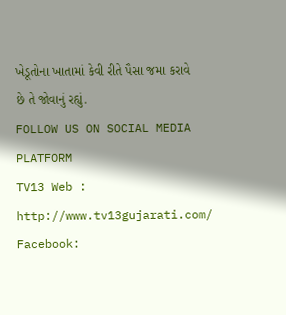ખેડૂતોના ખાતામાં કેવી રીતે પૈસા જમા કરાવે છે તે જોવાનું રહ્યું.
FOLLOW US ON SOCIAL MEDIA PLATFORM
TV13 Web : http://www.tv13gujarati.com/
Facebook: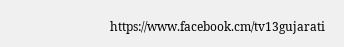https://www.facebook.cm/tv13gujarati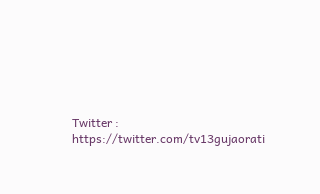Twitter : https://twitter.com/tv13gujaorati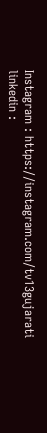Instagram : https://instagram.com/tv13gujarati
linkedin :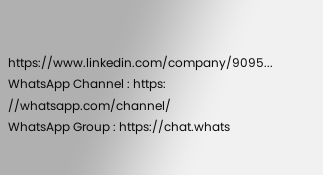https://www.linkedin.com/company/9095...
WhatsApp Channel : https: //whatsapp.com/channel/
WhatsApp Group : https://chat.whats